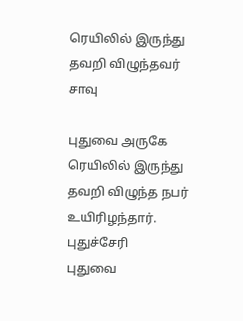ரெயிலில் இருந்து தவறி விழுந்தவர் சாவு

புதுவை அருகே ரெயிலில் இருந்து தவறி விழுந்த நபர் உயிரிழந்தார்.
புதுச்சேரி
புதுவை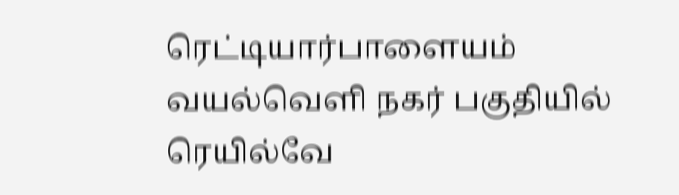ரெட்டியார்பாளையம் வயல்வெளி நகர் பகுதியில் ரெயில்வே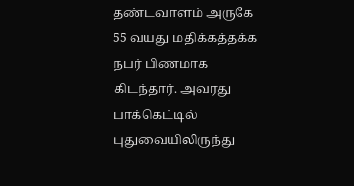தண்டவாளம் அருகே 55 வயது மதிக்கத்தக்க நபர் பிணமாக கிடந்தார். அவரது பாக்கெட்டில் புதுவையிலிருந்து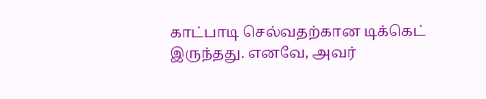காட்பாடி செல்வதற்கான டிக்கெட் இருந்தது. எனவே, அவர்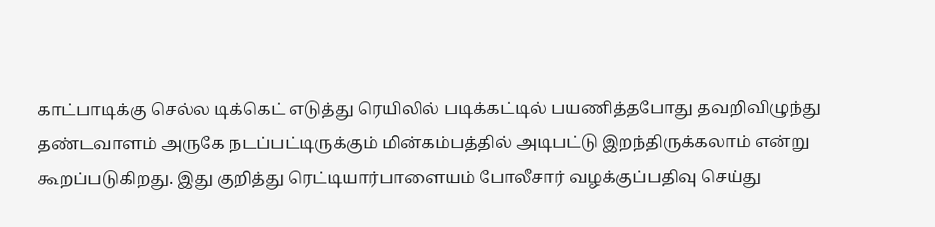காட்பாடிக்கு செல்ல டிக்கெட் எடுத்து ரெயிலில் படிக்கட்டில் பயணித்தபோது தவறிவிழுந்து தண்டவாளம் அருகே நடப்பட்டிருக்கும் மின்கம்பத்தில் அடிபட்டு இறந்திருக்கலாம் என்று கூறப்படுகிறது. இது குறித்து ரெட்டியார்பாளையம் போலீசார் வழக்குப்பதிவு செய்து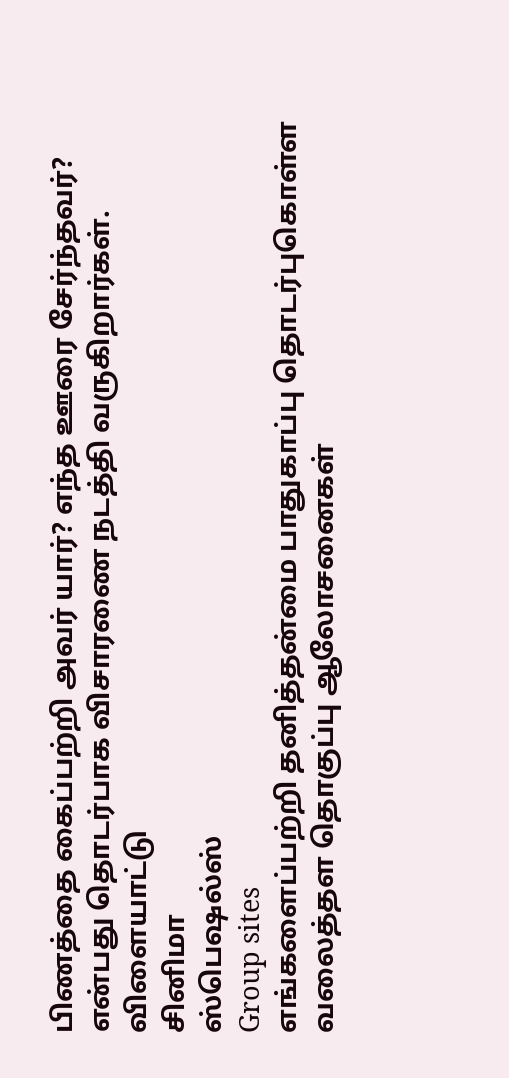பிணத்தை கைப்பற்றி அவர் யார்? எந்த ஊரை சேர்ந்தவர்? என்பது தொடர்பாக விசாரணை நடத்தி வருகிறார்கள்.
விளையாட்டு
சினிமா
ஸ்பெஷல்ஸ்
Group sites
எங்களைப்பற்றி தனித்தன்மை பாதுகாப்பு தொடர்புகொள்ள வலைத்தள தொகுப்பு ஆலோசனைகள்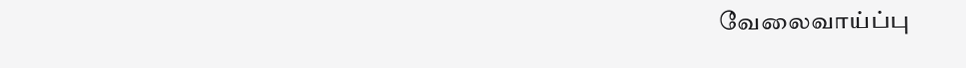வேலைவாய்ப்பு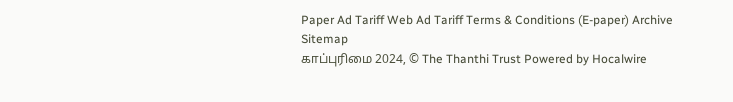Paper Ad Tariff Web Ad Tariff Terms & Conditions (E-paper) Archive Sitemap
காப்புரிமை 2024, © The Thanthi Trust Powered by Hocalwire